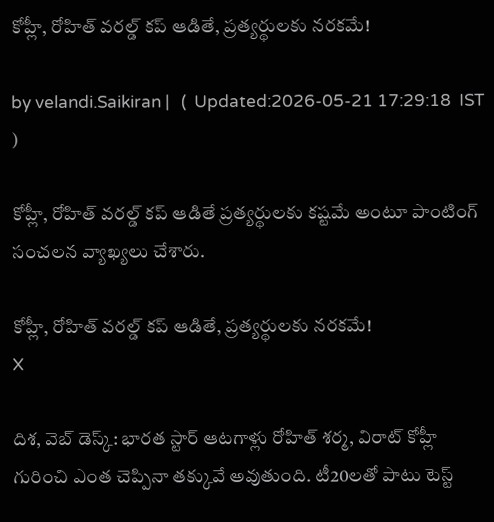కోహ్లీ, రోహిత్ వ‌ర‌ల్డ్ క‌ప్ ఆడితే, ప్ర‌త్య‌ర్థుల‌కు న‌ర‌క‌మే!

by velandi.Saikiran |   (  Updated:2026-05-21 17:29:18  IST  )

కోహ్లీ, రోహిత్ వ‌ర‌ల్డ్ క‌ప్ ఆడితే ప్ర‌త్య‌ర్థుల‌కు క‌ష్ట‌మే అంటూ పాంటింగ్ సంచ‌ల‌న వ్యాఖ్య‌లు చేశారు.

కోహ్లీ, రోహిత్ వ‌ర‌ల్డ్ క‌ప్ ఆడితే, ప్ర‌త్య‌ర్థుల‌కు న‌ర‌క‌మే!
X

దిశ‌, వెబ్ డెస్క్‌: భారత స్టార్ ఆటగాళ్లు రోహిత్ శర్మ, విరాట్ కోహ్లీ గురించి ఎంత చెప్పినా తక్కువే అవుతుంది. టీ20లతో పాటు టెస్ట్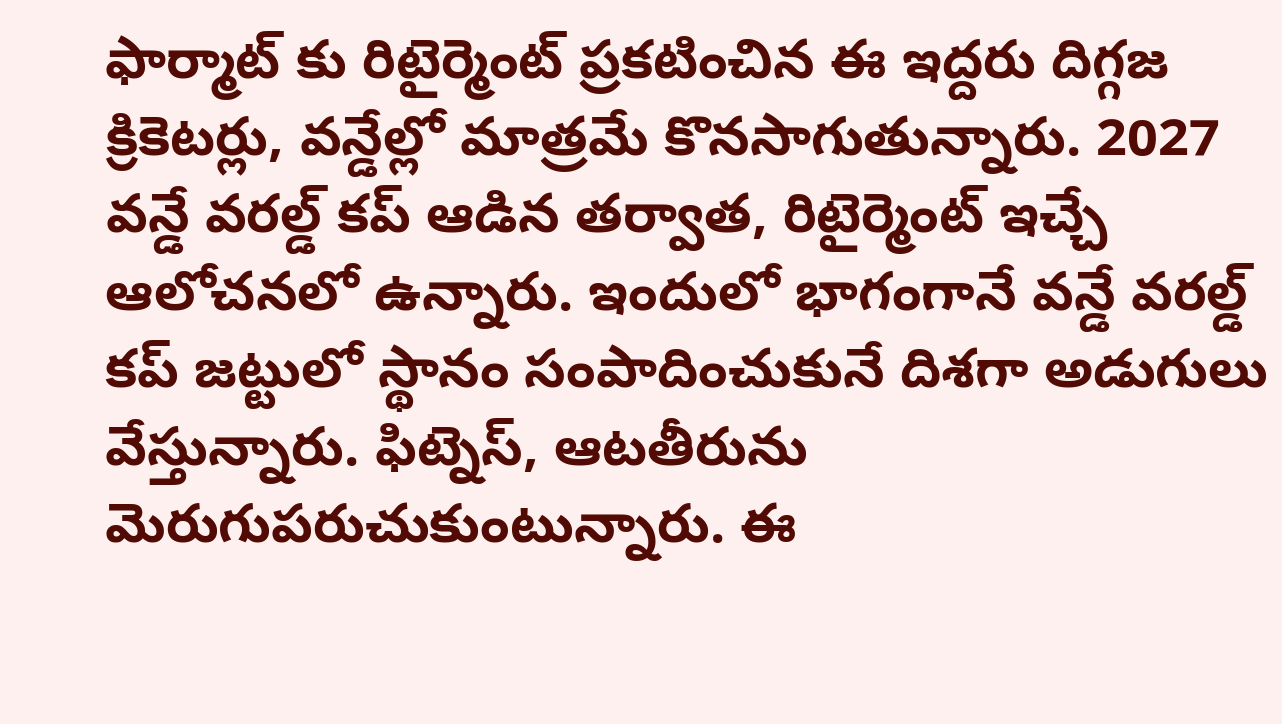ఫార్మాట్ కు రిటైర్మెంట్ ప్రకటించిన ఈ ఇద్దరు దిగ్గజ క్రికెటర్లు, వన్డేల్లో మాత్రమే కొనసాగుతున్నారు. 2027 వన్డే వరల్డ్ కప్ ఆడిన తర్వాత, రిటైర్మెంట్ ఇచ్చే ఆలోచనలో ఉన్నారు. ఇందులో భాగంగానే వన్డే వరల్డ్ కప్ జట్టులో స్థానం సంపాదించుకునే దిశగా అడుగులు వేస్తున్నారు. ఫిట్నెస్, ఆటతీరును మెరుగుపరుచుకుంటున్నారు. ఈ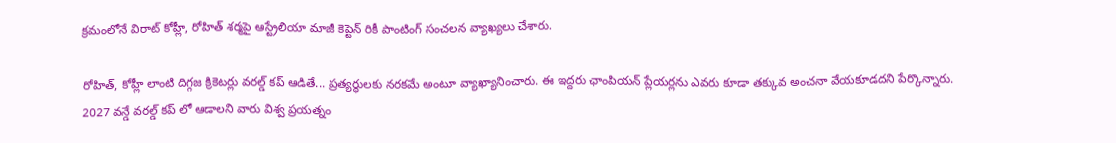క్రమంలోనే విరాట్ కోహ్లీ, రోహిత్ శర్మపై ఆస్ట్రేలియా మాజీ కెప్టెన్ రికీ పాంటింగ్ సంచలన వ్యాఖ్యలు చేశారు.

రోహిత్, కోహ్లీ లాంటి దిగ్గజ క్రికెటర్లు వరల్డ్ కప్ ఆడితే... ప్రత్యర్థులకు నరకమే అంటూ వ్యాఖ్యానించారు. ఈ ఇద్దరు ఛాంపియన్ ప్లేయర్లను ఎవరు కూడా తక్కువ అంచనా వేయకూడదని పేర్కొన్నారు. 2027 వన్డే వరల్డ్ కప్ లో ఆడాలని వారు విశ్వ ప్రయత్నం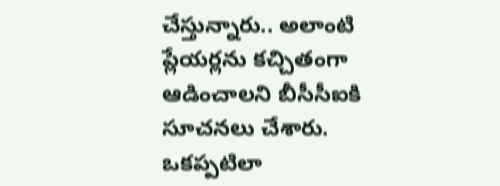చేస్తున్నారు.. అలాంటి ప్లేయర్లను కచ్చితంగా ఆడించాలని బీసీసీఐకి సూచనలు చేశారు. ఒకప్పటిలా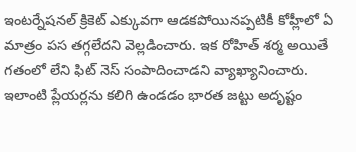ఇంటర్నేషనల్ క్రికెట్ ఎక్కువగా ఆడకపోయినప్పటికీ కోహ్లీలో ఏ మాత్రం పస తగ్గలేదని వెల్లడించారు. ఇక రోహిత్ శర్మ అయితే గతంలో లేని ఫిట్ నెస్ సంపాదించాడని వ్యాఖ్యానించారు. ఇలాంటి ప్లేయర్లను కలిగి ఉండడం భారత జట్టు అదృష్టం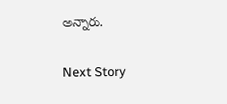అన్నారు.

Next Story